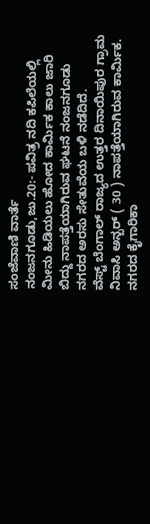ಸಂಜೆವಾಣಿ ವಾರ್ತೆ
ನಂಜನಗೂಡು,ಜು.20:- ಪವಿತ್ರ ನದಿ ಕಪಿಲೆಯಲ್ಲಿ ಮೀನು ಹಿಡಿಯಲು ಹೋದ ಕಾರ್ಮಿಕ ಕಾಲು ಜಾರಿ ಬಿದ್ದು ನಾಪತ್ತೆಯಾಗಿರುವ ಘಟನೆ ನಂಜನಗೂಡು ನಗರದ ಅರಸು ಸೇತುವೆಯ ಬಳಿ ನಡೆದಿದೆ.
ವೆಸ್ಟ್ ಬೆಂಗಾಲ್ ರಾಜ್ಯದ ಉತ್ತರ ದಿನಾಯಿಪುರ ಗ್ರಾಮ ನಿವಾಸಿ ಅನ್ಬರ್ ( 30 ) ನಾಪತ್ತೆಯಾಗಿರುವ ಕಾರ್ಮಿಕ. ನಗರದ ಕೈಗಾರಿಕಾ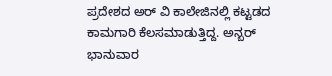ಪ್ರದೇಶದ ಅರ್ ವಿ ಕಾಲೇಜಿನಲ್ಲಿ ಕಟ್ಟಡದ ಕಾಮಗಾರಿ ಕೆಲಸಮಾಡುತ್ತಿದ್ದ. ಅನ್ಬರ್ ಭಾನುವಾರ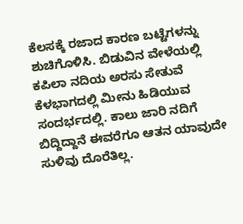ಕೆಲಸಕ್ಕೆ ರಜಾದ ಕಾರಣ ಬಟ್ಟೆಗಳನ್ನು ಶುಚಿಗೊಳಿಸಿ. ಬಿಡುವಿನ ವೇಳೆಯಲ್ಲಿ ಕಪಿಲಾ ನದಿಯ ಅರಸು ಸೇತುವೆ ಕೆಳಭಾಗದಲ್ಲಿ ಮೀನು ಹಿಡಿಯುವ ಸಂದರ್ಭದಲ್ಲಿ. ಕಾಲು ಜಾರಿ ನದಿಗೆ ಬಿದ್ದಿದ್ದಾನೆ ಈವರೆಗೂ ಆತನ ಯಾವುದೇ ಸುಳಿವು ದೊರೆತಿಲ್ಲ.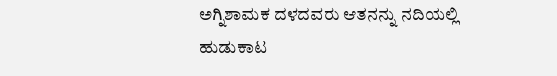ಅಗ್ನಿಶಾಮಕ ದಳದವರು ಆತನನ್ನು ನದಿಯಲ್ಲಿ ಹುಡುಕಾಟ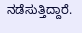ನಡೆಸುತ್ತಿದ್ದಾರೆ.